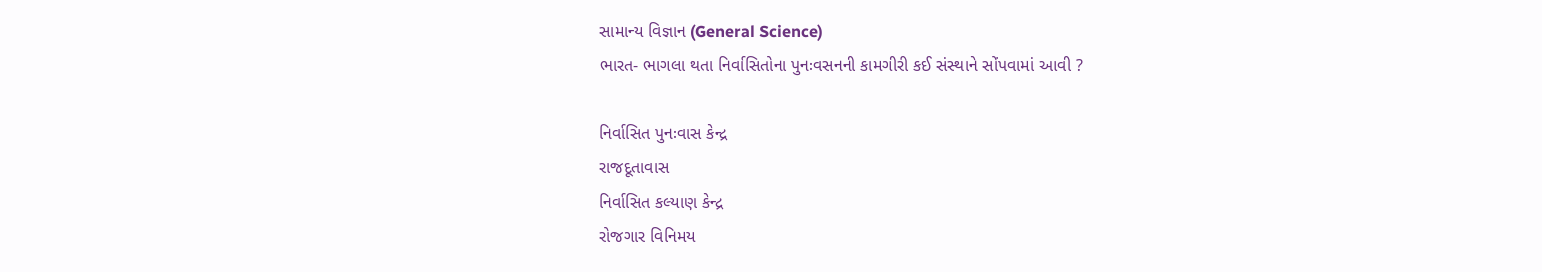સામાન્ય વિજ્ઞાન (General Science)
ભારત- ભાગલા થતા નિર્વાસિતોના પુનઃવસનની કામગીરી કઈ સંસ્થાને સોંપવામાં આવી ?

નિર્વાસિત પુનઃવાસ કેન્દ્ર
રાજદૂતાવાસ
નિર્વાસિત કલ્યાણ કેન્દ્ર
રોજગાર વિનિમય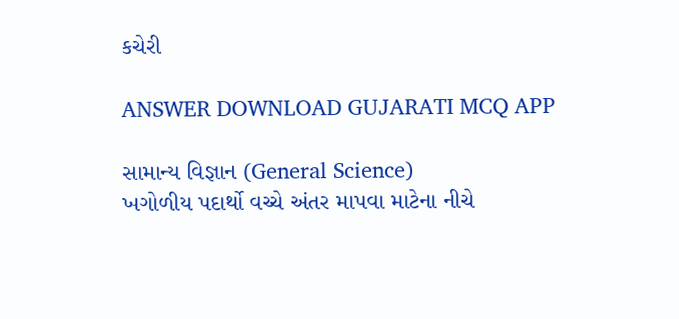કચેરી

ANSWER DOWNLOAD GUJARATI MCQ APP

સામાન્ય વિજ્ઞાન (General Science)
ખગોળીય પદાર્થો વચ્ચે અંતર માપવા માટેના નીચે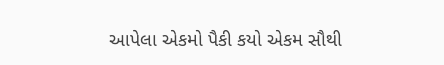આપેલા એકમો પૈકી કયો એકમ સૌથી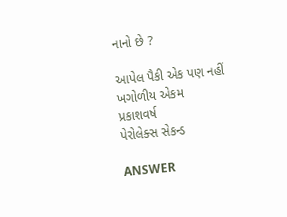નાનો છે ?

આપેલ પૈકી એક પણ નહીં
ખગોળીય એકમ
પ્રકાશવર્ષ
પેરોલેક્સ સેકન્ડ

ANSWER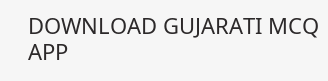DOWNLOAD GUJARATI MCQ APP